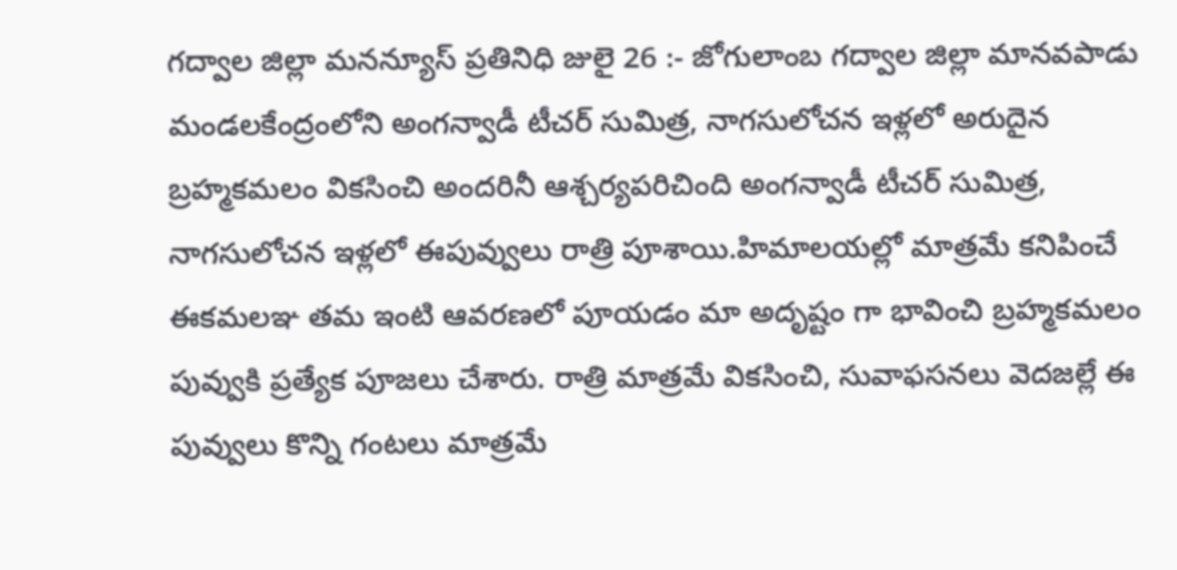గద్వాల జిల్లా మనన్యూస్ ప్రతినిధి జులై 26 :- జోగులాంబ గద్వాల జిల్లా మానవపాడు మండలకేంద్రంలోని అంగన్వాడీ టీచర్ సుమిత్ర, నాగసులోచన ఇళ్లలో అరుదైన బ్రహ్మకమలం వికసించి అందరినీ ఆశ్చర్యపరిచింది అంగన్వాడీ టీచర్ సుమిత్ర, నాగసులోచన ఇళ్లలో ఈపువ్వులు రాత్రి పూశాయి.హిమాలయల్లో మాత్రమే కనిపించే ఈకమలఞ తమ ఇంటి ఆవరణలో పూయడం మా అదృష్టం గా భావించి బ్రహ్మకమలం పువ్వుకి ప్రత్యేక పూజలు చేశారు. రాత్రి మాత్రమే వికసించి, సువాఫసనలు వెదజల్లే ఈ పువ్వులు కొన్ని గంటలు మాత్రమే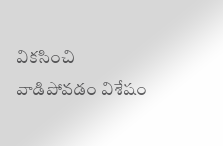వికసించి వాడిపోవడం విశేషం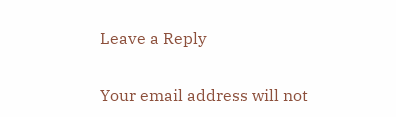Leave a Reply

Your email address will not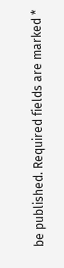be published. Required fields are marked *